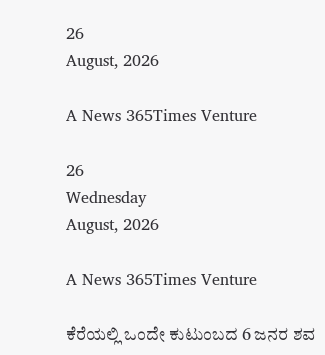26
August, 2026

A News 365Times Venture

26
Wednesday
August, 2026

A News 365Times Venture

ಕೆರೆಯಲ್ಲಿ ಒಂದೇ ಕುಟುಂಬದ 6 ಜನರ ಶವ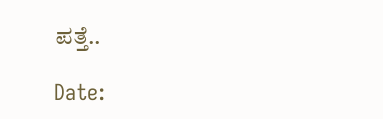ಪತ್ತೆ..

Date: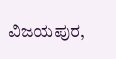ವಿಜಯಪುರ,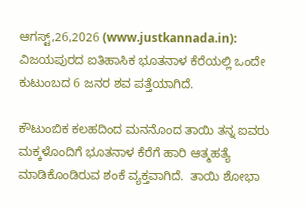ಆಗಸ್ಟ್,26,2026 (www.justkannada.in): ವಿಜಯಪುರದ ಐತಿಹಾಸಿಕ ಭೂತನಾಳ ಕೆರೆಯಲ್ಲಿ ಒಂದೇ ಕುಟುಂಬದ 6 ಜನರ ಶವ ಪತ್ತೆಯಾಗಿದೆ.

ಕೌಟುಂಬಿಕ ಕಲಹದಿಂದ ಮನನೊಂದ ತಾಯಿ ತನ್ನ ಐವರು ಮಕ್ಕಳೊಂದಿಗೆ ಭೂತನಾಳ ಕೆರೆಗೆ ಹಾರಿ ಆತ್ಮಹತ್ಯೆ ಮಾಡಿಕೊಂಡಿರುವ ಶಂಕೆ ವ್ಯಕ್ತವಾಗಿದೆ.  ತಾಯಿ ಶೋಭಾ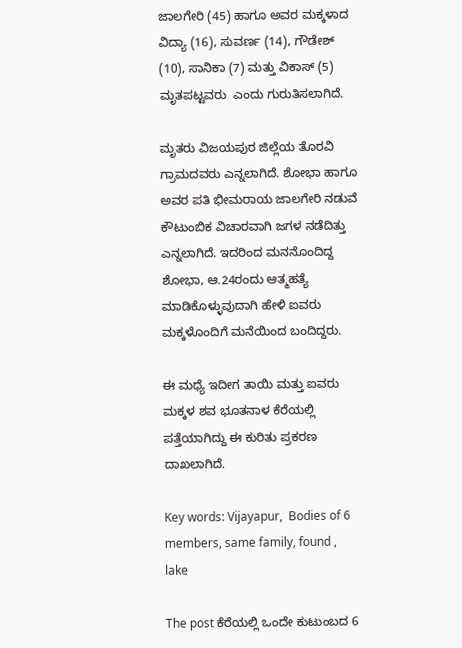ಜಾಲಗೇರಿ (45) ಹಾಗೂ ಅವರ ಮಕ್ಕಳಾದ ವಿದ್ಯಾ (16), ಸುವರ್ಣ (14), ಗೌಡೇಶ್‌ (10), ಸಾನಿಕಾ (7) ಮತ್ತು ವಿಕಾಸ್‌ (5) ಮೃತಪಟ್ಟವರು  ಎಂದು ಗುರುತಿಸಲಾಗಿದೆ.

ಮೃತರು ವಿಜಯಪುರ ಜಿಲ್ಲೆಯ ತೊರವಿ ಗ್ರಾಮದವರು ಎನ್ನಲಾಗಿದೆ. ಶೋಭಾ ಹಾಗೂ ಅವರ ಪತಿ ಭೀಮರಾಯ ಜಾಲಗೇರಿ ನಡುವೆ ಕೌಟುಂಬಿಕ ವಿಚಾರವಾಗಿ ಜಗಳ ನಡೆದಿತ್ತು ಎನ್ನಲಾಗಿದೆ. ಇದರಿಂದ ಮನನೊಂದಿದ್ದ ಶೋಭಾ, ಆ.24ರಂದು ಆತ್ಮಹತ್ಯೆ ಮಾಡಿಕೊಳ್ಳುವುದಾಗಿ ಹೇಳಿ ಐವರು ಮಕ್ಕಳೊಂದಿಗೆ ಮನೆಯಿಂದ ಬಂದಿದ್ದರು.

ಈ ಮಧ್ಯೆ ಇದೀಗ ತಾಯಿ ಮತ್ತು ಐವರು ಮಕ್ಕಳ ಶವ ಭೂತನಾಳ ಕೆರೆಯಲ್ಲಿ ಪತ್ತೆಯಾಗಿದ್ದು ಈ ಕುರಿತು ಪ್ರಕರಣ ದಾಖಲಾಗಿದೆ.

Key words: Vijayapur,  Bodies of 6 members, same family, found , lake

The post ಕೆರೆಯಲ್ಲಿ ಒಂದೇ ಕುಟುಂಬದ 6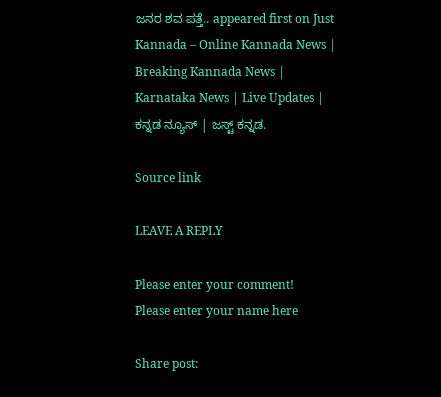ಜನರ ಶವ ಪತ್ತೆ.. appeared first on Just Kannada – Online Kannada News | Breaking Kannada News | Karnataka News | Live Updates | ಕನ್ನಡ ನ್ಯೂಸ್ | ಜಸ್ಟ್ ಕನ್ನಡ.

Source link

LEAVE A REPLY

Please enter your comment!
Please enter your name here

Share post: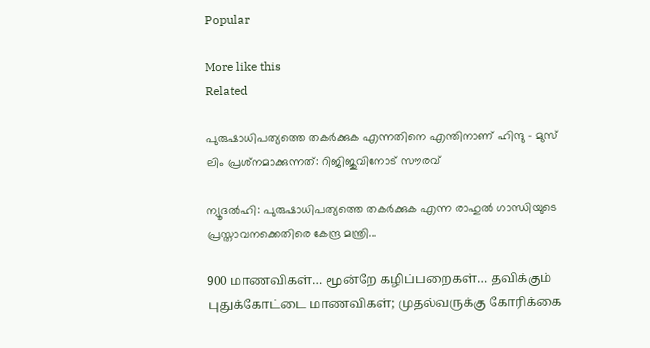Popular

More like this
Related

പുരുഷാധിപത്യത്തെ തകര്‍ക്കുക എന്നതിനെ എന്തിനാണ് ഹിന്ദു – മുസ് ലിം പ്രശ്‌നമാക്കുന്നത്: റിജിജുവിനോട് സൗരവ്

ന്യൂദല്‍ഹി: പുരുഷാധിപത്യത്തെ തകര്‍ക്കുക എന്ന രാഹുല്‍ ഗാന്ധിയുടെ പ്രസ്താവനക്കെതിരെ കേന്ദ്ര മന്ത്രി...

900 மாணவிகள்… மூன்றே கழிப்பறைகள்… தவிக்கும் புதுக்கோட்டை மாணவிகள்; முதல்வருக்கு கோரிக்கை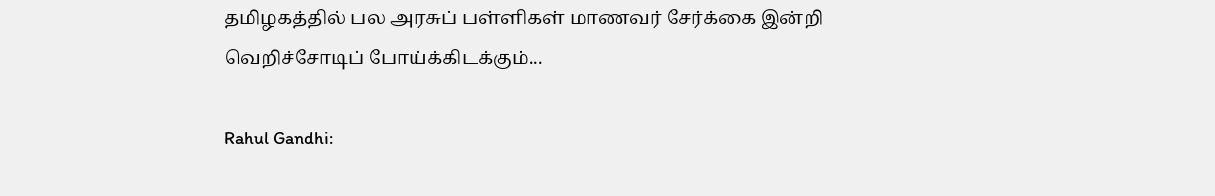தமிழகத்தில் பல அரசுப் பள்ளிகள் மாணவர் சேர்க்கை இன்றி வெறிச்சோடிப் போய்க்கிடக்கும்...

Rahul Gandhi: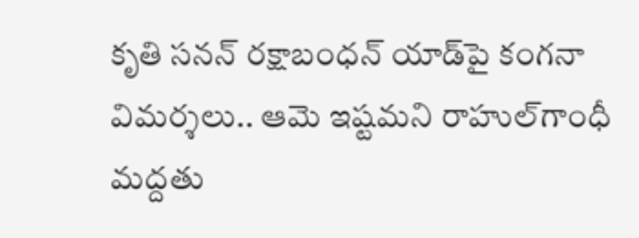కృతి సనన్‌ రక్షాబంధన్ యాడ్‌పై కంగనా విమర్శలు.. ఆమె ఇష్టమని రాహుల్‌గాంధీ మద్దతు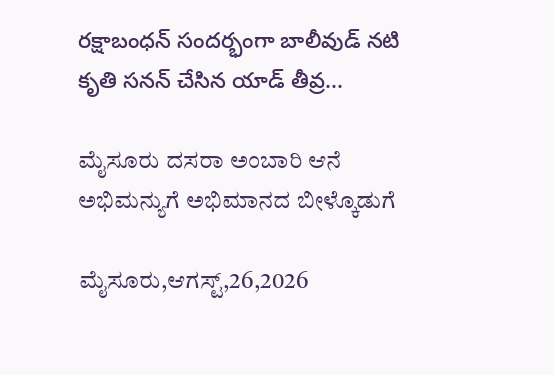రక్షాబంధన్ సందర్భంగా బాలీవుడ్ నటి కృతి సనన్ చేసిన యాడ్ తీవ్ర...

ಮೈಸೂರು ದಸರಾ ಅಂಬಾರಿ ಆನೆ ಅಭಿಮನ್ಯುಗೆ ಅಭಿಮಾನದ ಬೀಳ್ಕೊಡುಗೆ

ಮೈಸೂರು,ಆಗಸ್ಟ್,26,2026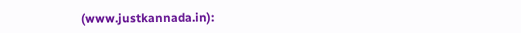(www.justkannada.in):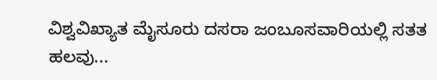ವಿಶ್ವವಿಖ್ಯಾತ ಮೈಸೂರು ದಸರಾ ಜಂಬೂಸವಾರಿಯಲ್ಲಿ ಸತತ ಹಲವು...